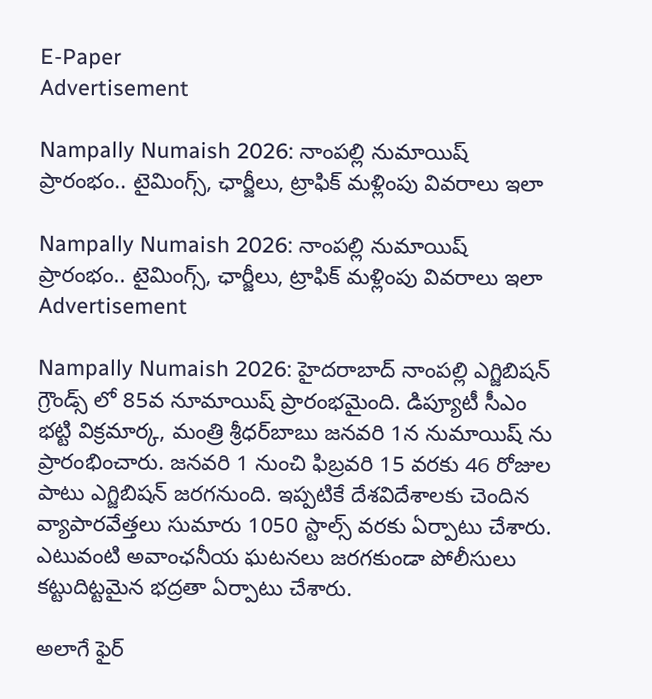E-Paper
Advertisement

Nampally Numaish 2026: నాంపల్లి నుమాయిష్ ప్రారంభం.. టైమింగ్స్, ఛార్జీలు, ట్రాఫిక్ మళ్లింపు వివరాలు ఇలా

Nampally Numaish 2026: నాంపల్లి నుమాయిష్ ప్రారంభం.. టైమింగ్స్, ఛార్జీలు, ట్రాఫిక్ మళ్లింపు వివరాలు ఇలా
Advertisement

Nampally Numaish 2026: హైదరాబాద్ నాంపల్లి ఎగ్జిబిషన్ గ్రౌండ్స్ లో 85వ నూమాయిష్ ప్రారంభమైంది. డిప్యూటీ సీఎం భట్టి విక్రమార్క, మంత్రి శ్రీధర్‌బాబు జనవరి 1న నుమాయిష్ ను ప్రారంభించారు. జనవరి 1 నుంచి ఫిబ్రవరి 15 వరకు 46 రోజుల పాటు ఎగ్జిబిషన్ జరగనుంది. ఇప్పటికే దేశవిదేశాలకు చెందిన వ్యాపారవేత్తలు సుమారు 1050 స్టాల్స్ వరకు ఏర్పాటు చేశారు. ఎటువంటి అవాంఛనీయ ఘటనలు జరగకుండా పోలీసులు కట్టుదిట్టమైన భద్రతా ఏర్పాటు చేశారు.

అలాగే ఫైర్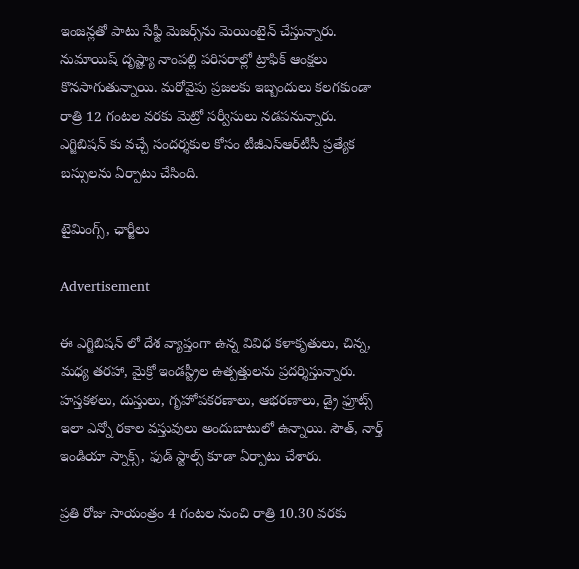ఇంజన్లతో పాటు సేఫ్టీ మెజర్స్‌ను మెయింటైన్ చేస్తున్నారు. నుమాయిష్ దృష్ట్యా నాంపల్లి పరిసరాల్లో ట్రాఫిక్ ఆంక్షలు కొనసాగుతున్నాయి. మరోవైపు ప్రజలకు ఇబ్బందులు కలగకుండా రాత్రి 12 గంటల వరకు మెట్రో సర్వీసులు నడపనున్నారు. ఎగ్జిబిషన్ కు వచ్చే సందర్శకుల కోసం టీజీఎస్ఆర్‌టీసీ ప్రత్యేక బస్సులను ఏర్పాటు చేసింది.

టైమింగ్స్, ఛార్జీలు

Advertisement

ఈ ఎగ్జిబిషన్ లో దేశ వ్యాప్తంగా ఉన్న వివిధ కళాకృతులు, చిన్న, మధ్య తరహా, మైక్రో ఇండస్ట్రీల ఉత్పత్తులను ప్రదర్శిస్తున్నారు. హస్తకళలు, దుస్తులు, గృహోపకరణాలు, ఆభరణాలు, డ్రై ఫ్రూట్స్ ఇలా ఎన్నో రకాల వస్తువులు అందుబాటులో ఉన్నాయి. సౌత్, నార్త్ ఇండియా స్నాక్స్, ఫుడ్ స్టాల్స్ కూడా ఏర్పాటు చేశారు.

ప్రతి రోజు సాయంత్రం 4 గంటల నుంచి రాత్రి 10.30 వరకు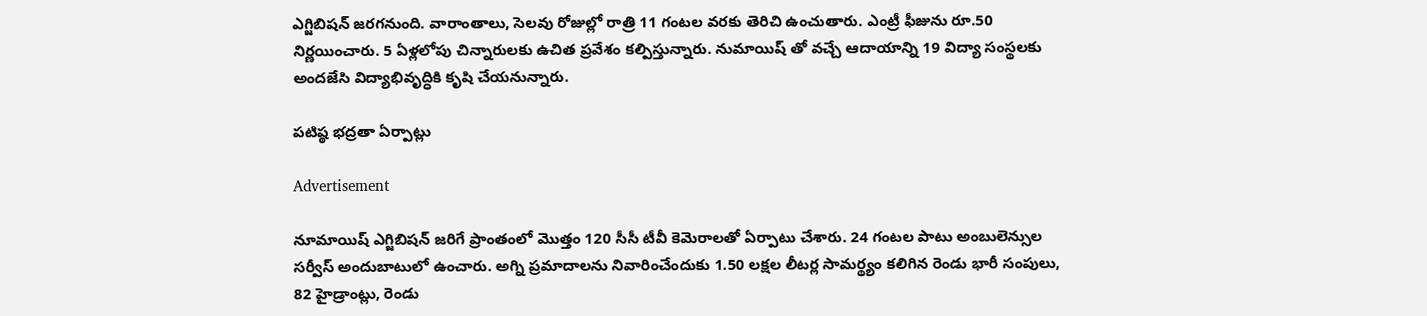ఎగ్జిబిషన్ జరగనుంది. వారాంతాలు‌‌‌‌‌‌‌, సెలవు రోజుల్లో రాత్రి 11 గంటల వరకు తెరిచి ఉంచుతారు. ఎంట్రీ ఫీజును రూ.50 నిర్ణయించారు. 5 ఏళ్లలోపు చిన్నారులకు ఉచిత ప్రవేశం కల్పిస్తున్నారు. నుమాయిష్ తో వచ్చే ఆదాయాన్ని 19 విద్యా సంస్థలకు అందజేసి విద్యాభివృద్ధికి కృషి చేయనున్నారు.

పటిష్ఠ భద్రతా ఏర్పాట్లు

Advertisement

నూమాయిష్ ఎగ్జిబిషన్ జరిగే ప్రాంతంలో మొత్తం 120 సీసీ టీవీ కెమెరాలతో ఏర్పాటు చేశారు. 24 గంటల పాటు అంబులెన్సుల సర్వీస్ అందుబాటులో ఉంచారు. అగ్ని ప్రమాదాలను నివారించేందుకు 1.50 లక్షల లీటర్ల సామర్థ్యం కలిగిన రెండు భారీ సంపులు, 82 హైడ్రాంట్లు, రెండు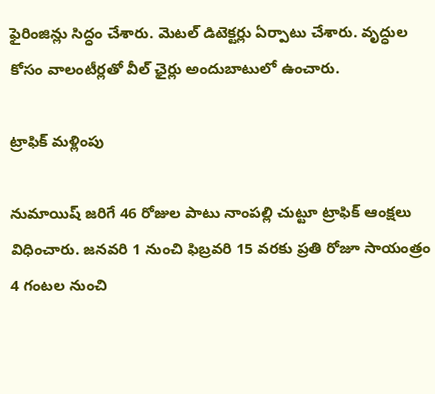ఫైరింజిన్లు సిద్ధం చేశారు. మెటల్ డిటెక్టర్లు ఏర్పాటు చేశారు. వృద్ధుల కోసం వాలంటీర్లతో వీల్ ఛైర్లు అందుబాటులో ఉంచారు.

ట్రాఫిక్ మళ్లింపు

నుమాయిష్ జరిగే 46 రోజుల పాటు నాంపల్లి చుట్టూ ట్రాఫిక్ ఆంక్షలు విధించారు. జనవరి 1 నుంచి ఫిబ్రవరి 15 వరకు ప్రతి రోజూ సాయంత్రం 4 గంటల నుంచి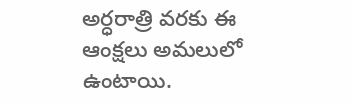అర్ధరాత్రి వరకు ఈ ఆంక్షలు అమలులో ఉంటాయి.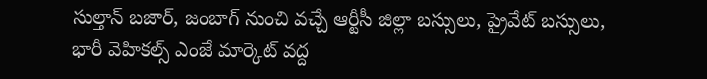సుల్తాన్ బజార్, జంబాగ్ నుంచి వచ్చే ఆర్టీసీ జిల్లా బస్సులు, ప్రైవేట్ బస్సులు, భారీ వెహికల్స్ ఎంజే మార్కెట్ వద్ద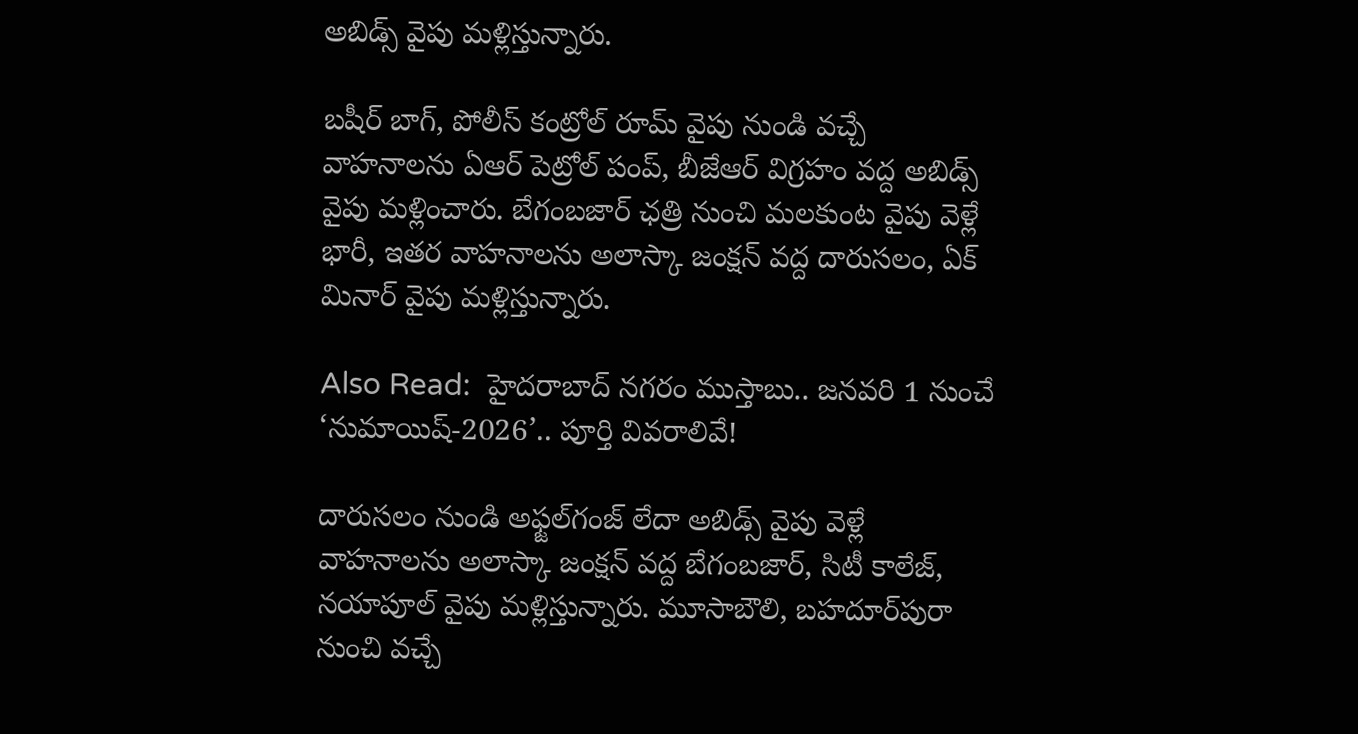అబిడ్స్ వైపు మళ్లిస్తున్నారు.

బషీర్ బాగ్, పోలీస్ కంట్రోల్ రూమ్ వైపు నుండి వచ్చే వాహనాలను ఏఆర్ పెట్రోల్ పంప్, బీజేఆర్ విగ్రహం వద్ద అబిడ్స్ వైపు మళ్లించారు. బేగంబజార్ ఛత్రి నుంచి మలకుంట వైపు వెళ్లే భారీ, ఇతర వాహనాలను అలాస్కా జంక్షన్ వద్ద దారుసలం, ఏక్ మినార్ వైపు మళ్లిస్తున్నారు.

Also Read:  హైదరాబాద్ నగరం ముస్తాబు.. జనవరి 1 నుంచే ‘నుమాయిష్-2026’.. పూర్తి వివరాలివే!

దారుసలం నుండి అఫ్జల్‌గంజ్ లేదా అబిడ్స్ వైపు వెళ్లే వాహనాలను అలాస్కా జంక్షన్ వద్ద బేగంబజార్, సిటీ కాలేజ్, నయాపూల్ వైపు మళ్లిస్తున్నారు. మూసాబౌలి, బహదూర్‌పురా నుంచి వచ్చే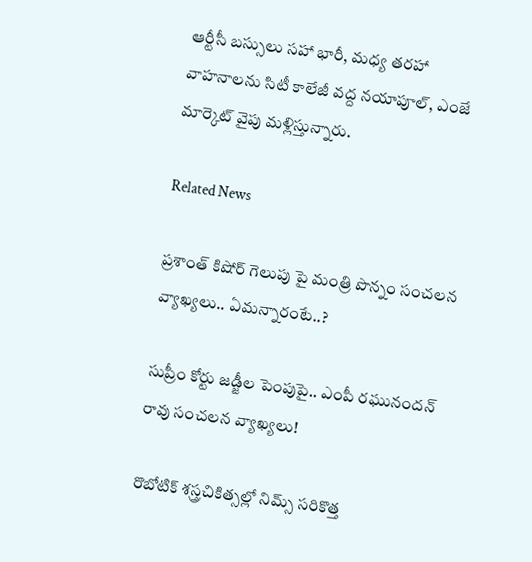ఆర్టీసీ బస్సులు సహా భారీ, మధ్య తరహా వాహనాలను సిటీ కాలేజీ వద్ద నయాపూల్, ఎంజే మార్కెట్ వైపు మళ్లిస్తున్నారు.

Related News

ప్రశాంత్ కిషోర్ గెలుపు పై మంత్రి పొన్నం సంచలన వ్యాఖ్యలు.. ఏమన్నారంటే..?

సుప్రీం కోర్టు జడ్జీల పెంపుపై.. ఎంపీ రఘునందన్ రావు సంచలన వ్యాఖ్యలు!

రొబోటిక్ శస్త్రచికిత్సల్లో నిమ్స్ సరికొత్త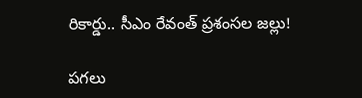రికార్డు.. సీఎం రేవంత్ ప్రశంసల జల్లు!

పగలు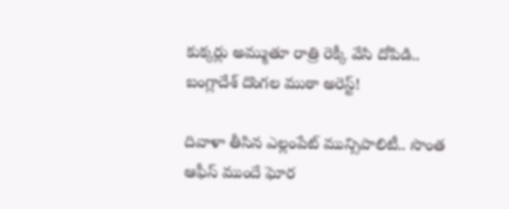కుక్కర్లు అమ్ముతూ రాత్రి రెక్కీ వేసి దోపిడి.. బంగ్లాదేశ్ దొంగల ముఠా అరెస్ట్!

దివాళా తీసిన ఎల్లంపేట్ మున్సిపాలిటీ.. సొంత ఆఫీస్ ముందే ఘోర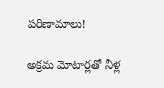పరిణామాలు!

అక్రమ మోటార్లతో నీళ్ల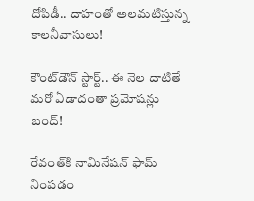దోపిడీ.. దాహంతో అలమటిస్తున్న కాలనీవాసులు!

కౌంట్‌డౌన్ స్టార్ట్.. ఈ నెల దాటితే మరో ఏడాదంతా ప్రమోషన్లు బంద్!

రేవంత్‌కి నామినేషన్ ఫామ్ నింపడం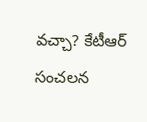వచ్చా? కేటీఆర్ సంచలన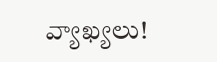వ్యాఖ్యలు!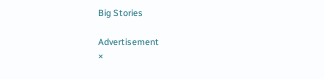Big Stories

Advertisement
×